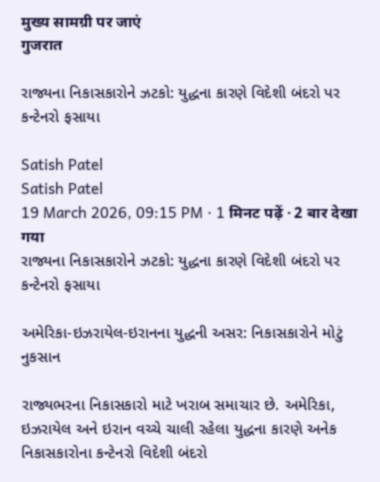मुख्य सामग्री पर जाएं
गुजरात

રાજ્યના નિકાસકારોને ઝટકો: યુદ્ધના કારણે વિદેશી બંદરો પર કન્ટેનરો ફસાયા

Satish Patel
Satish Patel
19 March 2026, 09:15 PM · 1 मिनट पढ़ें · 2 बार देखा गया
રાજ્યના નિકાસકારોને ઝટકો: યુદ્ધના કારણે વિદેશી બંદરો પર કન્ટેનરો ફસાયા

અમેરિકા-ઇઝરાયેલ-ઇરાનના યુદ્ધની અસર: નિકાસકારોને મોટું નુકસાન

રાજ્યભરના નિકાસકારો માટે ખરાબ સમાચાર છે. અમેરિકા, ઇઝરાયેલ અને ઇરાન વચ્ચે ચાલી રહેલા યુદ્ધના કારણે અનેક નિકાસકારોના કન્ટેનરો વિદેશી બંદરો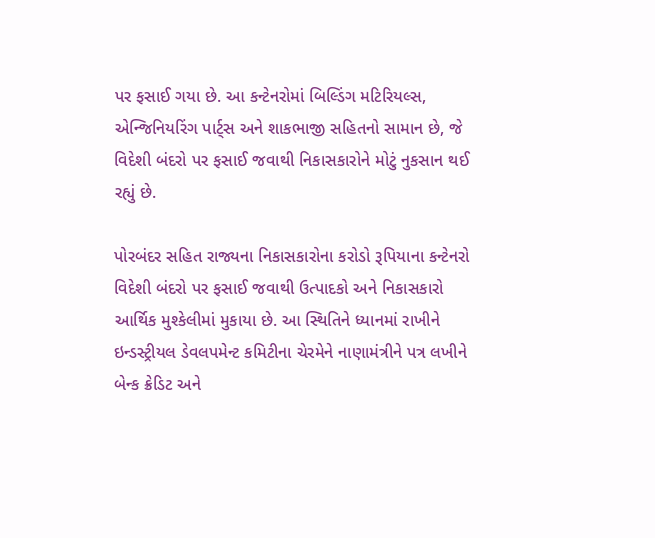પર ફસાઈ ગયા છે. આ કન્ટેનરોમાં બિલ્ડિંગ મટિરિયલ્સ, એન્જિનિયરિંગ પાર્ટ્સ અને શાકભાજી સહિતનો સામાન છે, જે વિદેશી બંદરો પર ફસાઈ જવાથી નિકાસકારોને મોટું નુકસાન થઈ રહ્યું છે.

પોરબંદર સહિત રાજ્યના નિકાસકારોના કરોડો રૂપિયાના કન્ટેનરો વિદેશી બંદરો પર ફસાઈ જવાથી ઉત્પાદકો અને નિકાસકારો આર્થિક મુશ્કેલીમાં મુકાયા છે. આ સ્થિતિને ધ્યાનમાં રાખીને ઇન્ડસ્ટ્રીયલ ડેવલપમેન્ટ કમિટીના ચેરમેને નાણામંત્રીને પત્ર લખીને બેન્ક ક્રેડિટ અને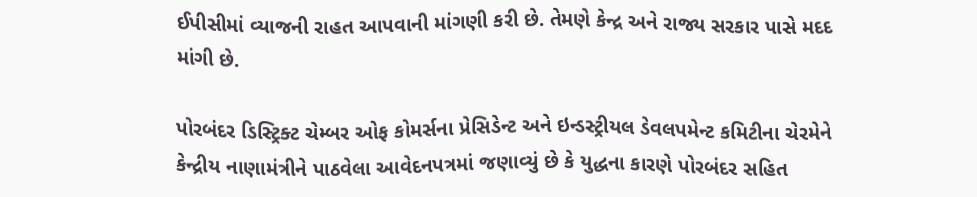ઈપીસીમાં વ્યાજની રાહત આપવાની માંગણી કરી છે. તેમણે કેન્દ્ર અને રાજ્ય સરકાર પાસે મદદ માંગી છે.

પોરબંદર ડિસ્ટ્રિક્ટ ચેમ્બર ઓફ કોમર્સના પ્રેસિડેન્ટ અને ઇન્ડસ્ટ્રીયલ ડેવલપમેન્ટ કમિટીના ચેરમેને કેન્દ્રીય નાણામંત્રીને પાઠવેલા આવેદનપત્રમાં જણાવ્યું છે કે યુદ્ધના કારણે પોરબંદર સહિત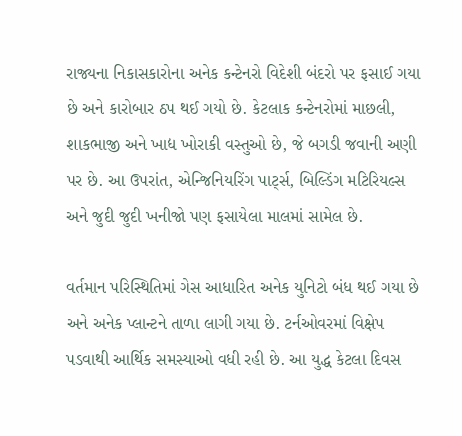રાજ્યના નિકાસકારોના અનેક કન્ટેનરો વિદેશી બંદરો પર ફસાઈ ગયા છે અને કારોબાર ઠપ થઈ ગયો છે. કેટલાક કન્ટેનરોમાં માછલી, શાકભાજી અને ખાદ્ય ખોરાકી વસ્તુઓ છે, જે બગડી જવાની અણી પર છે. આ ઉપરાંત, એન્જિનિયરિંગ પાર્ટ્સ, બિલ્ડિંગ મટિરિયલ્સ અને જુદી જુદી ખનીજો પણ ફસાયેલા માલમાં સામેલ છે.

વર્તમાન પરિસ્થિતિમાં ગેસ આધારિત અનેક યુનિટો બંધ થઈ ગયા છે અને અનેક પ્લાન્ટને તાળા લાગી ગયા છે. ટર્નઓવરમાં વિક્ષેપ પડવાથી આર્થિક સમસ્યાઓ વધી રહી છે. આ યુદ્ધ કેટલા દિવસ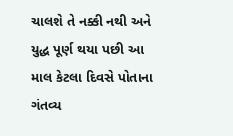ચાલશે તે નક્કી નથી અને યુદ્ધ પૂર્ણ થયા પછી આ માલ કેટલા દિવસે પોતાના ગંતવ્ય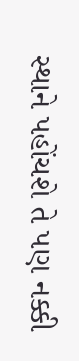સ્થાને પહોંચશે તે પણ નક્કી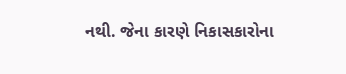નથી. જેના કારણે નિકાસકારોના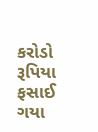કરોડો રૂપિયા ફસાઈ ગયા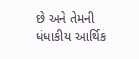છે અને તેમની ધંધાકીય આર્થિક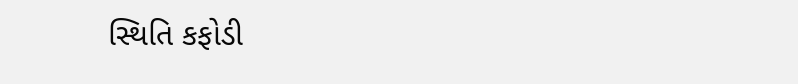સ્થિતિ કફોડી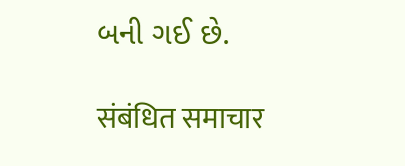બની ગઈ છે.

संबंधित समाचार